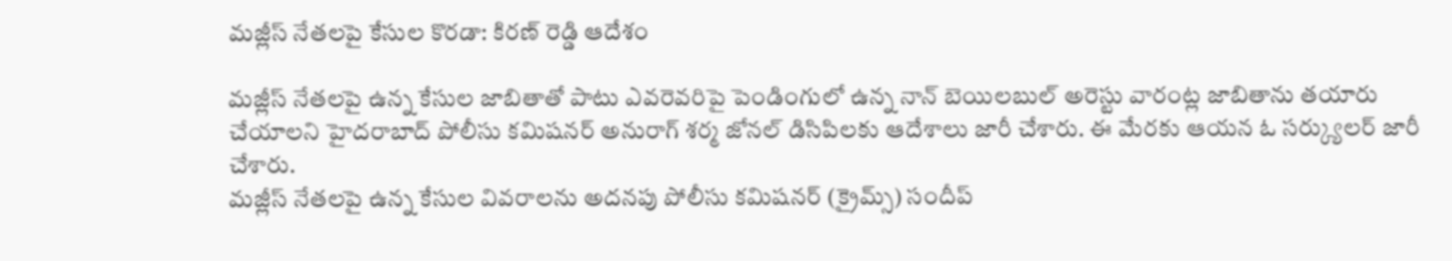మజ్లీస్ నేతలపై కేసుల కొరడా: కిరణ్ రెడ్డి ఆదేశం

మజ్లీస్ నేతలపై ఉన్న కేసుల జాబితాతో పాటు ఎవరెవరిపై పెండింగులో ఉన్న నాన్ బెయిలబుల్ అరెస్టు వారంట్ల జాబితాను తయారు చేయాలని హైదరాబాద్ పోలీసు కమిషనర్ అనురాగ్ శర్మ జోనల్ డిసిపిలకు ఆదేశాలు జారీ చేశారు. ఈ మేరకు ఆయన ఓ సర్క్యులర్ జారీ చేశారు.
మజ్లీస్ నేతలపై ఉన్న కేసుల వివరాలను అదనపు పోలీసు కమిషనర్ (క్రైమ్స్) సందీప్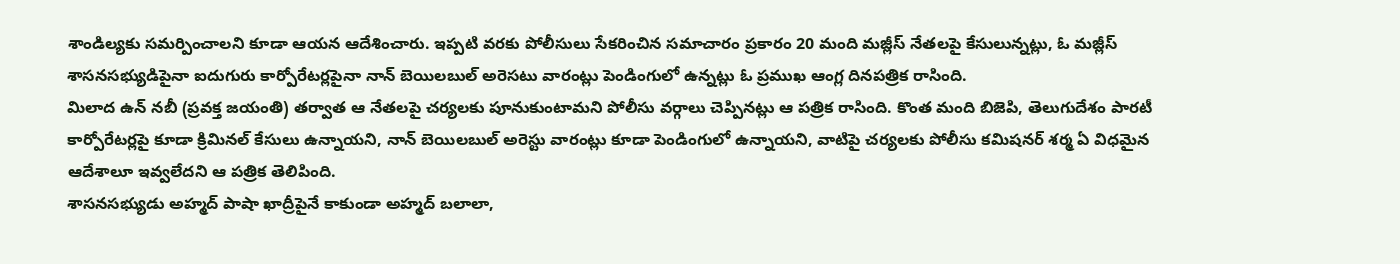శాండిల్యకు సమర్పించాలని కూడా ఆయన ఆదేశించారు. ఇప్పటి వరకు పోలీసులు సేకరించిన సమాచారం ప్రకారం 20 మంది మజ్లీస్ నేతలపై కేసులున్నట్లు, ఓ మజ్లీస్ శాసనసభ్యుడిపైనా ఐదుగురు కార్పోరేటర్లపైనా నాన్ బెయిలబుల్ అరెసటు వారంట్లు పెండింగులో ఉన్నట్లు ఓ ప్రముఖ ఆంగ్ల దినపత్రిక రాసింది.
మిలాద ఉన్ నబీ (ప్రవక్త జయంతి) తర్వాత ఆ నేతలపై చర్యలకు పూనుకుంటామని పోలీసు వర్గాలు చెప్పినట్లు ఆ పత్రిక రాసింది. కొంత మంది బిజెపి, తెలుగుదేశం పారటీ కార్పోరేటర్లపై కూడా క్రిమినల్ కేసులు ఉన్నాయని, నాన్ బెయిలబుల్ అరెస్టు వారంట్లు కూడా పెండింగులో ఉన్నాయని, వాటిపై చర్యలకు పోలీసు కమిషనర్ శర్మ ఏ విధమైన ఆదేశాలూ ఇవ్వలేదని ఆ పత్రిక తెలిపింది.
శాసనసభ్యుడు అహ్మద్ పాషా ఖాద్రీపైనే కాకుండా అహ్మద్ బలాలా,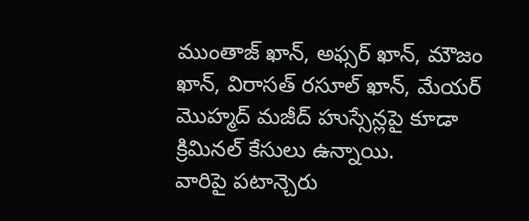ముంతాజ్ ఖాన్, అఫ్సర్ ఖాన్, మౌజం ఖాన్, విరాసత్ రసూల్ ఖాన్, మేయర్ మొహ్మద్ మజీద్ హుస్సేన్లపై కూడా క్రిమినల్ కేసులు ఉన్నాయి.
వారిపై పటాన్చెరు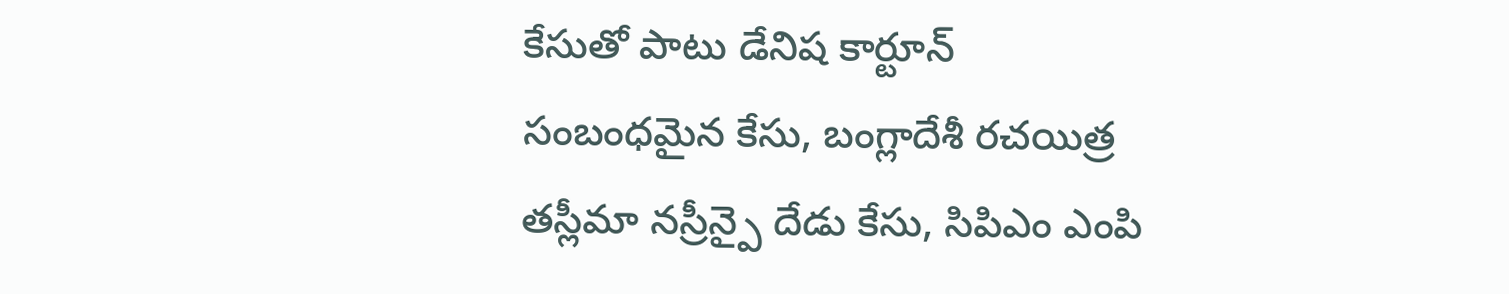కేసుతో పాటు డేనిష కార్టూన్ సంబంధమైన కేసు, బంగ్లాదేశీ రచయిత్ర తస్లీమా నస్రీన్పై దేడు కేసు, సిపిఎం ఎంపి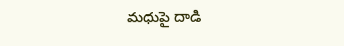మధుపై దాడి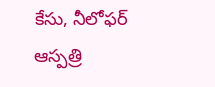కేసు, నీలోఫర్ ఆస్పత్రి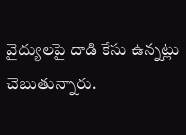వైద్యులపై దాడి కేసు ఉన్నట్లు చెబుతున్నారు.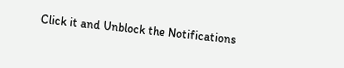Click it and Unblock the Notifications